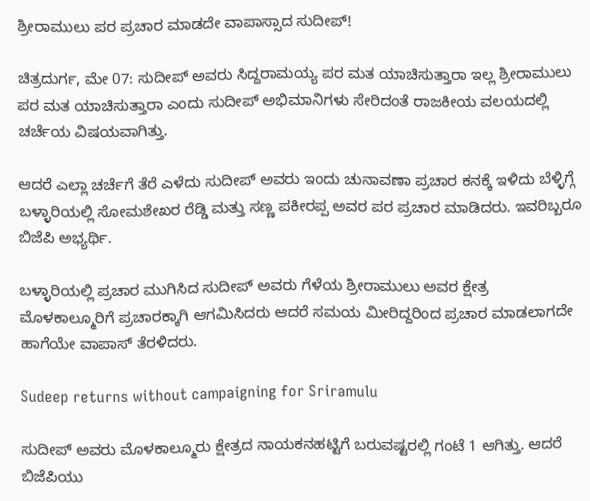ಶ್ರೀರಾಮುಲು ಪರ ಪ್ರಚಾರ ಮಾಡದೇ ವಾಪಾಸ್ಸಾದ ಸುದೀಪ್‌!

ಚಿತ್ರದುರ್ಗ, ಮೇ 07: ಸುದೀಪ್ ಅವರು ಸಿದ್ದರಾಮಯ್ಯ ಪರ ಮತ ಯಾಚಿಸುತ್ತಾರಾ ಇಲ್ಲ ಶ್ರೀರಾಮುಲು ಪರ ಮತ ಯಾಚಿಸುತ್ತಾರಾ ಎಂದು ಸುದೀಪ್ ಅಭಿಮಾನಿಗಳು ಸೇರಿದಂತೆ ರಾಜಕೀಯ ವಲಯದಲ್ಲಿ ಚರ್ಚೆಯ ವಿಷಯವಾಗಿತ್ತು.

ಆದರೆ ಎಲ್ಲಾ ಚರ್ಚೆಗೆ ತೆರೆ ಎಳೆದು ಸುದೀಪ್ ಅವರು ಇಂದು ಚುನಾವಣಾ ಪ್ರಚಾರ ಕನಕ್ಕೆ ಇಳಿದು ಬೆಳ್ಳಿಗ್ಗೆ ಬಳ್ಳಾರಿಯಲ್ಲಿ ಸೋಮಶೇಖರ ರೆಡ್ಡಿ ಮತ್ತು ಸಣ್ಣ ಪಕೀರಪ್ಪ ಅವರ ಪರ ಪ್ರಚಾರ ಮಾಡಿದರು. ಇವರಿಬ್ಬರೂ ಬಿಜೆಪಿ ಅಭ್ಯರ್ಥಿ.

ಬಳ್ಳಾರಿಯಲ್ಲಿ ಪ್ರಚಾರ ಮುಗಿಸಿದ ಸುದೀಪ್ ಅವರು ಗೆಳೆಯ ಶ್ರೀರಾಮುಲು ಅವರ ಕ್ಷೇತ್ರ ಮೊಳಕಾಲ್ಮೂರಿಗೆ ಪ್ರಚಾರಕ್ಕಾಗಿ ಆಗಮಿಸಿದರು ಆದರೆ ಸಮಯ ಮೀರಿದ್ದರಿಂದ ಪ್ರಚಾರ ಮಾಡಲಾಗದೇ ಹಾಗೆಯೇ ವಾಪಾಸ್ ತೆರಳಿದರು.

Sudeep returns without campaigning for Sriramulu

ಸುದೀಪ್ ಅವರು ಮೊಳಕಾಲ್ಮೂರು ಕ್ಷೇತ್ರದ ನಾಯಕನಹಟ್ಟಿಗೆ ಬರುವಷ್ಟರಲ್ಲಿ ಗಂಟೆ 1 ಆಗಿತ್ತು. ಆದರೆ ಬಿಜೆಪಿಯು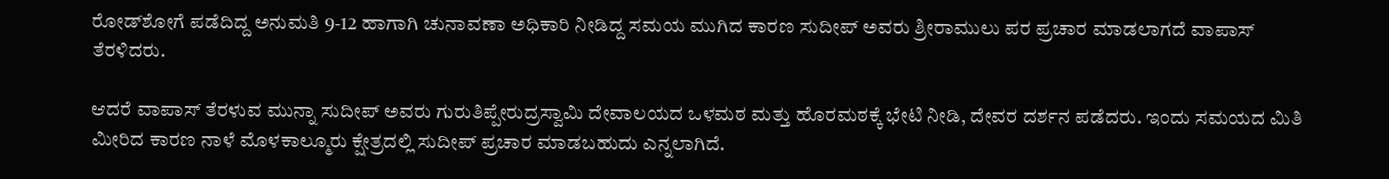ರೋಡ್‌ಶೋಗೆ ಪಡೆದಿದ್ದ ಅನುಮತಿ 9-12 ಹಾಗಾಗಿ ಚುನಾವಣಾ ಅಧಿಕಾರಿ ನೀಡಿದ್ದ ಸಮಯ ಮುಗಿದ ಕಾರಣ ಸುದೀಪ್ ಅವರು ಶ್ರೀರಾಮುಲು ಪರ ಪ್ರಚಾರ ಮಾಡಲಾಗದೆ ವಾಪಾಸ್ ತೆರಳಿದರು.

ಆದರೆ ವಾಪಾಸ್ ತೆರಳುವ ಮುನ್ನಾ ಸುದೀಪ್ ಅವರು ಗುರುತಿಪ್ಪೇರುದ್ರಸ್ವಾಮಿ ದೇವಾಲಯದ ಒಳಮಠ ಮತ್ತು ಹೊರಮಠಕ್ಕೆ ಭೇಟಿ ನೀಡಿ, ದೇವರ ದರ್ಶನ ಪಡೆದರು. ಇಂದು ಸಮಯದ ಮಿತಿ ಮೀರಿದ ಕಾರಣ ನಾಳೆ ಮೊಳಕಾಲ್ಮೂರು ಕ್ಷೇತ್ರದಲ್ಲಿ ಸುದೀಪ್ ಪ್ರಚಾರ ಮಾಡಬಹುದು ಎನ್ನಲಾಗಿದೆ.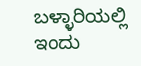ಬಳ್ಳಾರಿಯಲ್ಲಿ ಇಂದು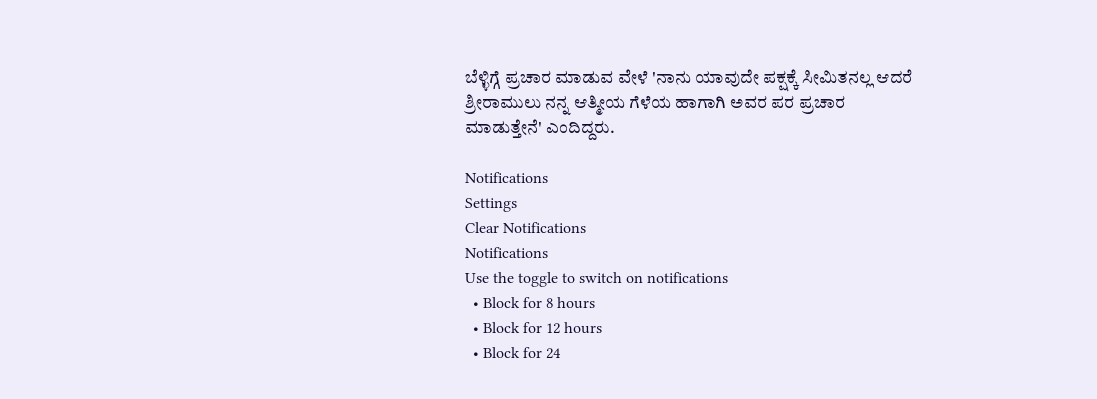ಬೆಳ್ಳಿಗ್ಗೆ ಪ್ರಚಾರ ಮಾಡುವ ವೇಳೆ 'ನಾನು ಯಾವುದೇ ಪಕ್ಷಕ್ಕೆ ಸೀಮಿತನಲ್ಲ ಆದರೆ ಶ್ರೀರಾಮುಲು ನನ್ನ ಆತ್ಮೀಯ ಗೆಳೆಯ ಹಾಗಾಗಿ ಅವರ ಪರ ಪ್ರಚಾರ ಮಾಡುತ್ತೇನೆ' ಎಂದಿದ್ದರು.

Notifications
Settings
Clear Notifications
Notifications
Use the toggle to switch on notifications
  • Block for 8 hours
  • Block for 12 hours
  • Block for 24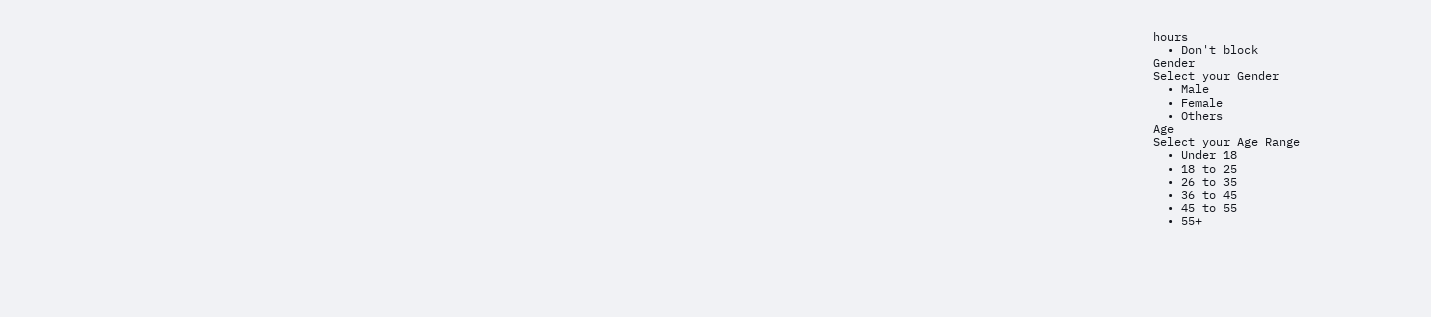hours
  • Don't block
Gender
Select your Gender
  • Male
  • Female
  • Others
Age
Select your Age Range
  • Under 18
  • 18 to 25
  • 26 to 35
  • 36 to 45
  • 45 to 55
  • 55+